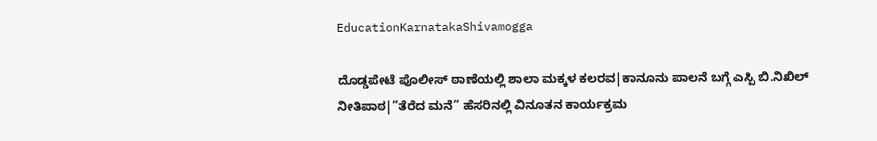EducationKarnatakaShivamogga

ದೊಡ್ಡಪೇಟೆ ಪೊಲೀಸ್‌ ಠಾಣೆಯಲ್ಲಿ ಶಾಲಾ ಮಕ್ಕಳ ಕಲರವ|ಕಾನೂನು ಪಾಲನೆ ಬಗ್ಗೆ ಎಸ್ಪಿ ಬಿ.ನಿಖಿಲ್‌ ನೀತಿಪಾಠ|”ತೆರೆದ ಮನೆ” ಹೆಸರಿನಲ್ಲಿ ವಿನೂತನ ಕಾರ್ಯಕ್ರಮ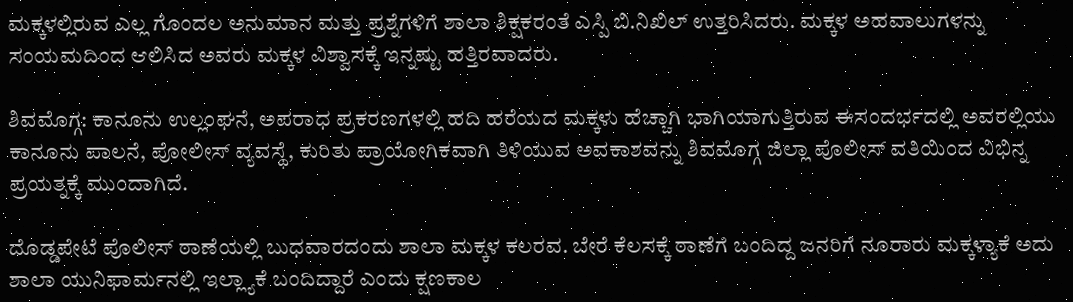ಮಕ್ಕಳಲ್ಲಿರುವ ಎಲ್ಲ ಗೊಂದಲ ಅನುಮಾನ ಮತ್ತು ಪ್ರಶ್ನೆಗಳಿಗೆ ಶಾಲಾ ಶಿಕ್ಷಕರಂತೆ ಎಸ್ಪಿ ಬಿ.ನಿಖಿಲ್‌ ಉತ್ತರಿಸಿದರು. ಮಕ್ಕಳ ಅಹವಾಲುಗಳನ್ನು ಸಂಯಮದಿಂದ ಆಲಿಸಿದ ಅವರು ಮಕ್ಕಳ ವಿಶ್ವಾಸಕ್ಕೆ ಇನ್ನಷ್ಟು ಹತ್ತಿರವಾದರು.

ಶಿವಮೊಗ್ಗ: ಕಾನೂನು ಉಲ್ಲಂಘನೆ, ಅಪರಾಧ ಪ್ರಕರಣಗಳಲ್ಲಿ ಹದಿ ಹರೆಯದ ಮಕ್ಕಳು ಹೆಚ್ಚಾಗಿ ಭಾಗಿಯಾಗುತ್ತಿರುವ ಈಸಂದರ್ಭದಲ್ಲಿ ಅವರಲ್ಲಿಯು ಕಾನೂನು ಪಾಲನೆ, ಪೋಲೀಸ್ ವ್ಯವಸ್ಥೆ, ಕುರಿತು ಪ್ರಾಯೋಗಿಕವಾಗಿ ತಿಳಿಯುವ ಅವಕಾಶವನ್ನು ಶಿವಮೊಗ್ಗ ಜಿಲ್ಲಾ ಪೊಲೀಸ್ ವತಿಯಿಂದ ವಿಭಿನ್ನ ಪ್ರಯತ್ನಕ್ಕೆ ಮುಂದಾಗಿದೆ.

ದೊಡ್ಡಪೇಟೆ ಪೊಲೀಸ್ ಠಾಣೆಯಲ್ಲಿ ಬುಧವಾರದಂದು ಶಾಲಾ ಮಕ್ಕಳ ಕಲರವ. ಬೇರೆ ಕೆಲಸಕ್ಕೆ ಠಾಣೆಗೆ ಬಂದಿದ್ದ ಜನರಿಗೆ ನೂರಾರು ಮಕ್ಕಳ್ಯಾಕೆ ಅದು ಶಾಲಾ ಯುನಿಫಾರ್ಮನಲ್ಲಿ ಇಲ್ಲ್ಯಾಕೆ ಬಂದಿದ್ದಾರೆ ಎಂದು ಕ್ಷಣಕಾಲ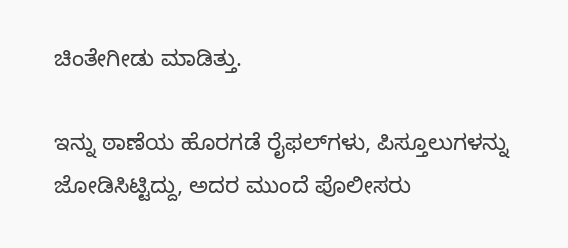ಚಿಂತೇಗೀಡು ಮಾಡಿತ್ತು.

ಇನ್ನು ಠಾಣೆಯ ಹೊರಗಡೆ ರೈಫಲ್‌ಗಳು, ಪಿಸ್ತೂಲುಗಳನ್ನು ಜೋಡಿಸಿಟ್ಟಿದ್ದು, ಅದರ ಮುಂದೆ ಪೊಲೀಸರು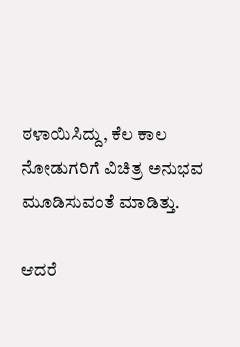ಠಳಾಯಿಸಿದ್ದು, ಕೆಲ ಕಾಲ ನೋಡುಗರಿಗೆ ವಿಚಿತ್ರ ಅನುಭವ ಮೂಡಿಸುವಂತೆ ಮಾಡಿತ್ತು.

ಆದರೆ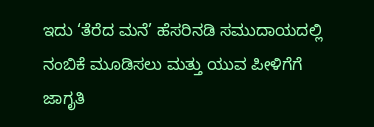ಇದು ‘ತೆರೆದ ಮನೆ’ ಹೆಸರಿನಡಿ ಸಮುದಾಯದಲ್ಲಿ ನಂಬಿಕೆ ಮೂಡಿಸಲು ಮತ್ತು ಯುವ ಪೀಳಿಗೆಗೆ ಜಾಗೃತಿ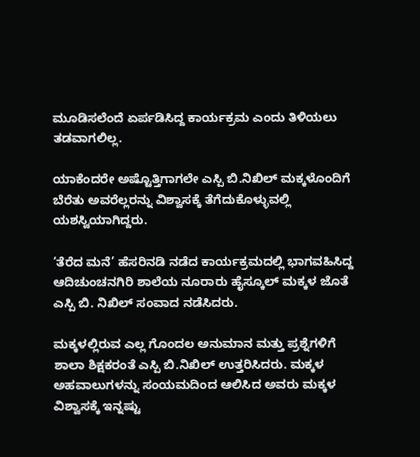ಮೂಡಿಸಲೆಂದೆ ಏರ್ಪಡಿಸಿದ್ದ ಕಾರ್ಯಕ್ರಮ ಎಂದು ತಿಳಿಯಲು ತಡವಾಗಲಿಲ್ಲ.

ಯಾಕೆಂದರೇ ಅಷ್ಟೊತ್ತಿಗಾಗಲೇ ಎಸ್ಪಿ ಬಿ.ನಿಖಿಲ್‌ ಮಕ್ಕಳೊಂದಿಗೆ ಬೆರೆತು ಅವರೆಲ್ಲರನ್ನು ವಿಶ್ವಾಸಕ್ಕೆ ತೆಗೆದುಕೊಳ್ಳುವಲ್ಲಿ ಯಶಸ್ವಿಯಾಗಿದ್ದರು.

‘ತೆರೆದ ಮನೆ’ ಹೆಸರಿನಡಿ ನಡೆದ ಕಾರ್ಯಕ್ರಮದಲ್ಲಿ ಭಾಗವಹಿಸಿದ್ದ ಆದಿಚುಂಚನಗಿರಿ ಶಾಲೆಯ ನೂರಾರು ಹೈಸ್ಕೂಲ್ ಮಕ್ಕಳ ಜೊತೆ ಎಸ್ಪಿ ಬಿ. ನಿಖಿಲ್ ಸಂವಾದ ನಡೆಸಿದರು.

ಮಕ್ಕಳಲ್ಲಿರುವ ಎಲ್ಲ ಗೊಂದಲ ಅನುಮಾನ ಮತ್ತು ಪ್ರಶ್ನೆಗಳಿಗೆ ಶಾಲಾ ಶಿಕ್ಷಕರಂತೆ ಎಸ್ಪಿ ಬಿ.ನಿಖಿಲ್‌ ಉತ್ತರಿಸಿದರು. ಮಕ್ಕಳ ಅಹವಾಲುಗಳನ್ನು ಸಂಯಮದಿಂದ ಆಲಿಸಿದ ಅವರು ಮಕ್ಕಳ ವಿಶ್ವಾಸಕ್ಕೆ ಇನ್ನಷ್ಟು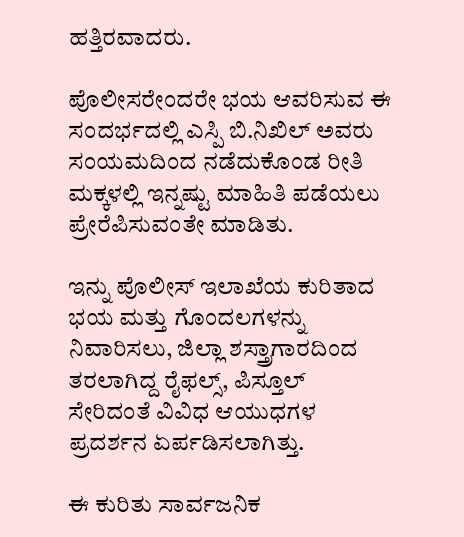ಹತ್ತಿರವಾದರು.

ಪೊಲೀಸರೇಂದರೇ ಭಯ ಆವರಿಸುವ ಈ ಸಂದರ್ಭದಲ್ಲಿ ಎಸ್ಪಿ ಬಿ.ನಿಖಿಲ್‌ ಅವರು ಸಂಯಮದಿಂದ ನಡೆದುಕೊಂಡ ರೀತಿ ಮಕ್ಕಳಲ್ಲಿ ಇನ್ನಷ್ಟು ಮಾಹಿತಿ ಪಡೆಯಲು ಪ್ರೇರೆಪಿಸುವಂತೇ ಮಾಡಿತು.

ಇನ್ನು ಪೊಲೀಸ್ ಇಲಾಖೆಯ ಕುರಿತಾದ ಭಯ ಮತ್ತು ಗೊಂದಲಗಳನ್ನು ನಿವಾರಿಸಲು, ಜಿಲ್ಲಾ ಶಸ್ತ್ರಾಗಾರದಿಂದ ತರಲಾಗಿದ್ದ ರೈಫಲ್ಸ್, ಪಿಸ್ತೂಲ್ ಸೇರಿದಂತೆ ವಿವಿಧ ಆಯುಧಗಳ ಪ್ರದರ್ಶನ ಏರ್ಪಡಿಸಲಾಗಿತ್ತು.

ಈ ಕುರಿತು ಸಾರ್ವಜನಿಕ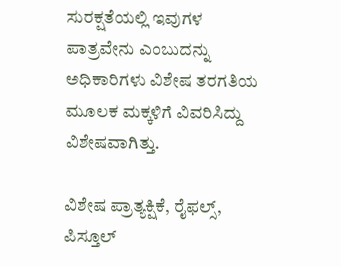ಸುರಕ್ಷತೆಯಲ್ಲಿ ಇವುಗಳ ಪಾತ್ರವೇನು ಎಂಬುದನ್ನು ಅಧಿಕಾರಿಗಳು ವಿಶೇಷ ತರಗತಿಯ ಮೂಲಕ ಮಕ್ಕಳಿಗೆ ವಿವರಿಸಿದ್ದು ವಿಶೇಷವಾಗಿತ್ತು.

ವಿಶೇಷ ಪ್ರಾತ್ಯಕ್ಷಿಕೆ, ರೈಫಲ್ಸ್‌, ಪಿಸ್ತೂಲ್‌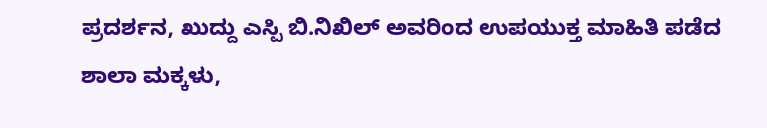ಪ್ರದರ್ಶನ, ಖುದ್ದು ಎಸ್ಪಿ ಬಿ.ನಿಖಿಲ್‌ ಅವರಿಂದ ಉಪಯುಕ್ತ ಮಾಹಿತಿ ಪಡೆದ ಶಾಲಾ ಮಕ್ಕಳು,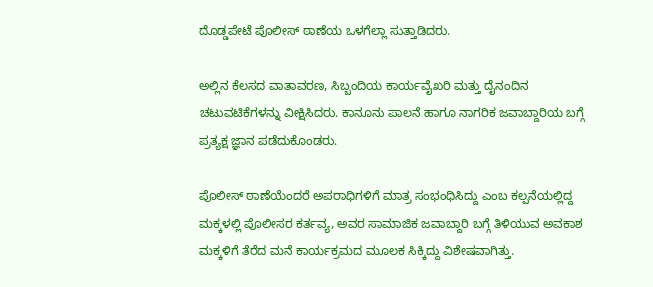ದೊಡ್ಡಪೇಟೆ ಪೊಲೀಸ್ ಠಾಣೆಯ ಒಳಗೆಲ್ಲಾ ಸುತ್ತಾಡಿದರು.

ಅಲ್ಲಿನ ಕೆಲಸದ ವಾತಾವರಣ, ಸಿಬ್ಬಂದಿಯ ಕಾರ್ಯವೈಖರಿ ಮತ್ತು ದೈನಂದಿನ ಚಟುವಟಿಕೆಗಳನ್ನು ವೀಕ್ಷಿಸಿದರು. ಕಾನೂನು ಪಾಲನೆ ಹಾಗೂ ನಾಗರಿಕ ಜವಾಬ್ದಾರಿಯ ಬಗ್ಗೆ ಪ್ರತ್ಯಕ್ಷ ಜ್ಞಾನ ಪಡೆದುಕೊಂಡರು.

ಪೊಲೀಸ್ ಠಾಣೆಯೆಂದರೆ ಅಪರಾಧಿಗಳಿಗೆ ಮಾತ್ರ ಸಂಭಂಧಿಸಿದ್ದು ಎಂಬ ಕಲ್ಪನೆಯಲ್ಲಿದ್ದ ಮಕ್ಕಳಲ್ಲಿ ಪೊಲೀಸರ ಕರ್ತವ್ಯ, ಅವರ ಸಾಮಾಜಿಕ ಜವಾಬ್ದಾರಿ ಬಗ್ಗೆ ತಿಳಿಯುವ ಅವಕಾಶ ಮಕ್ಕಳಿಗೆ ತೆರೆದ ಮನೆ ಕಾರ್ಯಕ್ರಮದ ಮೂಲಕ ಸಿಕ್ಕಿದ್ದು ವಿಶೇಷವಾಗಿತ್ತು.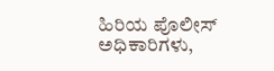ಹಿರಿಯ ಪೊಲೀಸ್‌ ಅಧಿಕಾರಿಗಳು,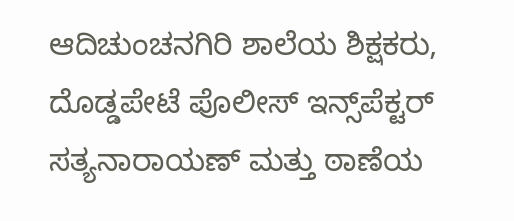ಆದಿಚುಂಚನಗಿರಿ ಶಾಲೆಯ ಶಿಕ್ಷಕರು, ದೊಡ್ಡಪೇಟೆ ಪೊಲೀಸ್ ಇನ್ಸ್‌ಪೆಕ್ಟರ್‌ ಸತ್ಯನಾರಾಯಣ್ ಮತ್ತು ಠಾಣೆಯ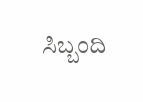ಸಿಬ್ಬಂದಿ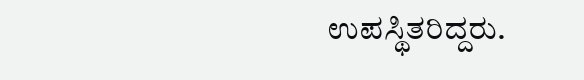ಉಪಸ್ಥಿತರಿದ್ದರು.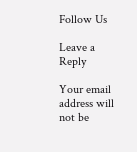Follow Us

Leave a Reply

Your email address will not be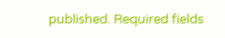published. Required fields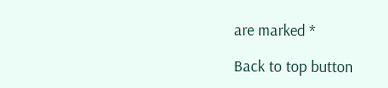are marked *

Back to top button